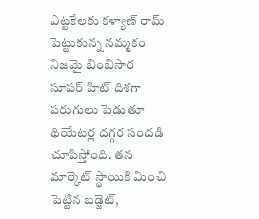ఎట్టకేలకు కళ్యాణ్ రామ్ పెట్టుకున్న నమ్మకం నిజమై బింబిసార సూపర్ హిట్ దిశగా పరుగులు పెడుతూ థియేటర్ల దగ్గర సందడి చూపిస్తోంది. తన మార్కెట్ స్థాయికి మించి పెట్టిన బడ్జెట్,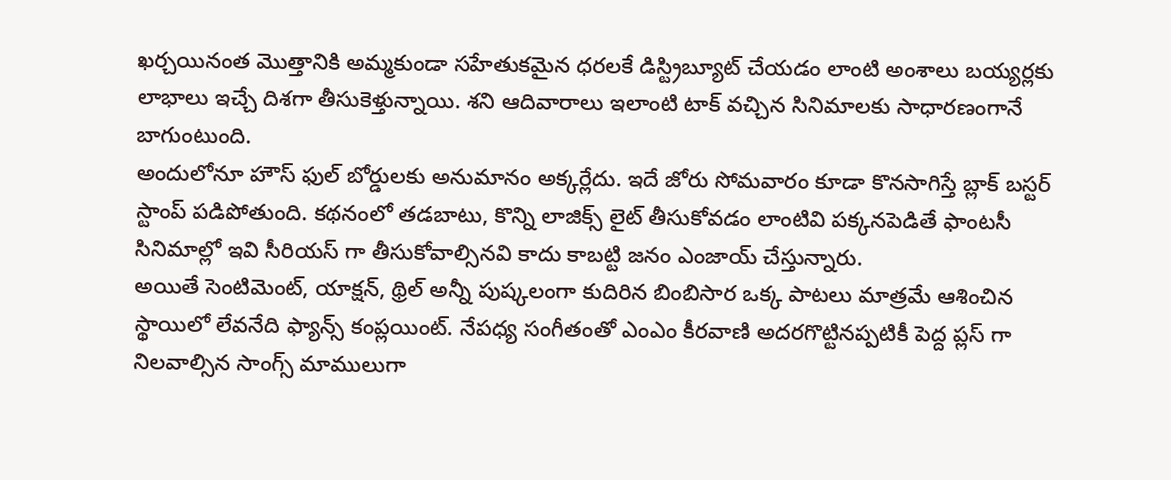ఖర్చయినంత మొత్తానికి అమ్మకుండా సహేతుకమైన ధరలకే డిస్ట్రిబ్యూట్ చేయడం లాంటి అంశాలు బయ్యర్లకు లాభాలు ఇచ్చే దిశగా తీసుకెళ్తున్నాయి. శని ఆదివారాలు ఇలాంటి టాక్ వచ్చిన సినిమాలకు సాధారణంగానే బాగుంటుంది.
అందులోనూ హౌస్ ఫుల్ బోర్డులకు అనుమానం అక్కర్లేదు. ఇదే జోరు సోమవారం కూడా కొనసాగిస్తే బ్లాక్ బస్టర్ స్టాంప్ పడిపోతుంది. కథనంలో తడబాటు, కొన్ని లాజిక్స్ లైట్ తీసుకోవడం లాంటివి పక్కనపెడితే ఫాంటసీ సినిమాల్లో ఇవి సీరియస్ గా తీసుకోవాల్సినవి కాదు కాబట్టి జనం ఎంజాయ్ చేస్తున్నారు.
అయితే సెంటిమెంట్, యాక్షన్, థ్రిల్ అన్నీ పుష్కలంగా కుదిరిన బింబిసార ఒక్క పాటలు మాత్రమే ఆశించిన స్థాయిలో లేవనేది ఫ్యాన్స్ కంప్లయింట్. నేపధ్య సంగీతంతో ఎంఎం కీరవాణి అదరగొట్టినప్పటికీ పెద్ద ప్లస్ గా నిలవాల్సిన సాంగ్స్ మాములుగా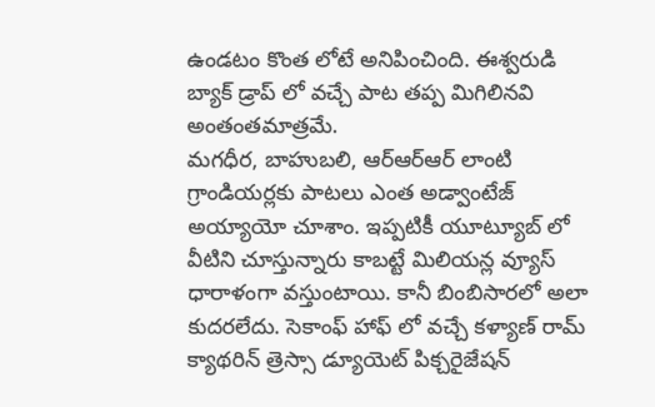ఉండటం కొంత లోటే అనిపించింది. ఈశ్వరుడి బ్యాక్ డ్రాప్ లో వచ్చే పాట తప్ప మిగిలినవి అంతంతమాత్రమే.
మగధీర, బాహుబలి, ఆర్ఆర్ఆర్ లాంటి గ్రాండియర్లకు పాటలు ఎంత అడ్వాంటేజ్ అయ్యాయో చూశాం. ఇప్పటికీ యూట్యూబ్ లో వీటిని చూస్తున్నారు కాబట్టే మిలియన్ల వ్యూస్ ధారాళంగా వస్తుంటాయి. కానీ బింబిసారలో అలా కుదరలేదు. సెకాంఫ్ హాఫ్ లో వచ్చే కళ్యాణ్ రామ్ క్యాథరిన్ త్రెస్సా డ్యూయెట్ పిక్చరైజేషన్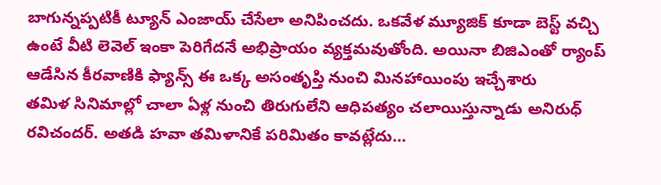బాగున్నప్పటికీ ట్యూన్ ఎంజాయ్ చేసేలా అనిపించదు. ఒకవేళ మ్యూజిక్ కూడా బెస్ట్ వచ్చి ఉంటే వీటి లెవెల్ ఇంకా పెరిగేదనే అభిప్రాయం వ్యక్తమవుతోంది. అయినా బిజిఎంతో ర్యాంప్ ఆడేసిన కీరవాణికి ఫ్యాన్స్ ఈ ఒక్క అసంతృప్తి నుంచి మినహాయింపు ఇచ్చేశారు
తమిళ సినిమాల్లో చాలా ఏళ్ల నుంచి తిరుగులేని ఆధిపత్యం చలాయిస్తున్నాడు అనిరుధ్ రవిచందర్. అతడి హవా తమిళానికే పరిమితం కావట్లేదు…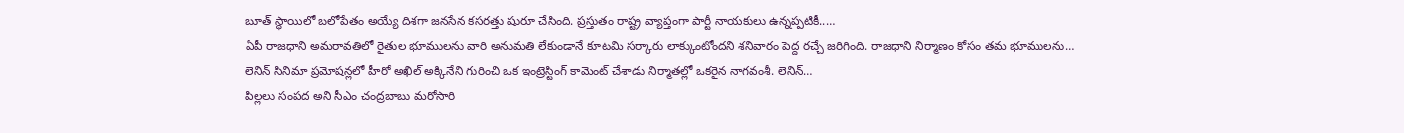బూత్ స్థాయిలో బలోపేతం అయ్యే దిశగా జనసేన కసరత్తు షురూ చేసింది. ప్రస్తుతం రాష్ట్ర వ్యాప్తంగా పార్టీ నాయకులు ఉన్నప్పటికీ..…
ఏపీ రాజధాని అమరావతిలో రైతుల భూములను వారి అనుమతి లేకుండానే కూటమి సర్కారు లాక్కుంటోందని శనివారం పెద్ద రచ్చే జరిగింది. రాజధాని నిర్మాణం కోసం తమ భూములను…
లెనిన్ సినిమా ప్రమోషన్లలో హీరో అఖిల్ అక్కినేని గురించి ఒక ఇంట్రెస్టింగ్ కామెంట్ చేశాడు నిర్మాతల్లో ఒకరైన నాగవంశీ. లెనిన్…
పిల్లలు సంపద అని సీఎం చంద్రబాబు మరోసారి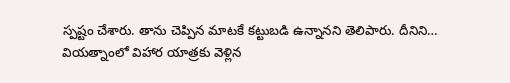స్పష్టం చేశారు. తాను చెప్పిన మాటకే కట్టుబడి ఉన్నానని తెలిపారు. దీనిని…
వియత్నాంలో విహార యాత్రకు వెళ్లిన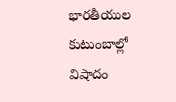భారతీయుల కుటుంబాల్లో విషాదం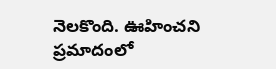నెలకొంది. ఊహించని ప్రమాదంలో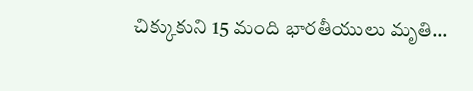చిక్కుకుని 15 మంది భారతీయులు మృతి…